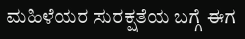ಮಹಿಳೆಯರ ಸುರಕ್ಷತೆಯ ಬಗ್ಗೆ ಈಗ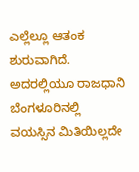ಎಲ್ಲೆಲ್ಲೂ ಆತಂಕ ಶುರುವಾಗಿದೆ. ಅದರಲ್ಲಿಯೂ ರಾಜಧಾನಿ ಬೆಂಗಳೂರಿನಲ್ಲಿ ವಯಸ್ಸಿನ ಮಿತಿಯಿಲ್ಲದೇ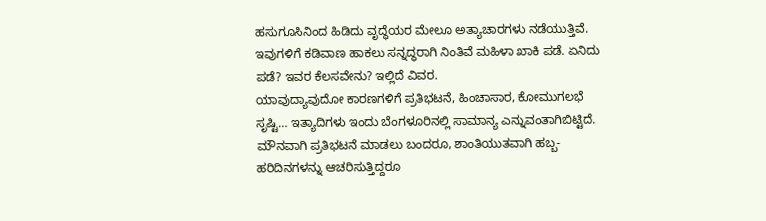ಹಸುಗೂಸಿನಿಂದ ಹಿಡಿದು ವೃದ್ಧೆಯರ ಮೇಲೂ ಅತ್ಯಾಚಾರಗಳು ನಡೆಯುತ್ತಿವೆ. ಇವುಗಳಿಗೆ ಕಡಿವಾಣ ಹಾಕಲು ಸನ್ನದ್ಧರಾಗಿ ನಿಂತಿವೆ ಮಹಿಳಾ ಖಾಕಿ ಪಡೆ. ಏನಿದು ಪಡೆ? ಇವರ ಕೆಲಸವೇನು? ಇಲ್ಲಿದೆ ವಿವರ.
ಯಾವುದ್ಯಾವುದೋ ಕಾರಣಗಳಿಗೆ ಪ್ರತಿಭಟನೆ, ಹಿಂಚಾಸಾರ, ಕೋಮುಗಲಭೆ ಸೃಷ್ಟಿ… ಇತ್ಯಾದಿಗಳು ಇಂದು ಬೆಂಗಳೂರಿನಲ್ಲಿ ಸಾಮಾನ್ಯ ಎನ್ನುವಂತಾಗಿಬಿಟ್ಟಿದೆ. ಮೌನವಾಗಿ ಪ್ರತಿಭಟನೆ ಮಾಡಲು ಬಂದರೂ, ಶಾಂತಿಯುತವಾಗಿ ಹಬ್ಬ- ಹರಿದಿನಗಳನ್ನು ಆಚರಿಸುತ್ತಿದ್ದರೂ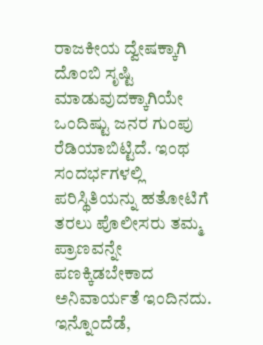ರಾಜಕೀಯ ದ್ವೇಷಕ್ಕಾಗಿ ದೊಂಬಿ ಸೃಷ್ಟಿ ಮಾಡುವುದಕ್ಕಾಗಿಯೇ ಒಂದಿಷ್ಟು ಜನರ ಗುಂಪು ರೆಡಿಯಾಬಿಟ್ಟಿದೆ. ಇಂಥ ಸಂದರ್ಭಗಳಲ್ಲಿ ಪರಿಸ್ಥಿತಿಯನ್ನು ಹತೋಟಿಗೆ ತರಲು ಪೊಲೀಸರು ತಮ್ಮ ಪ್ರಾಣವನ್ನೇ ಪಣಕ್ಕಿಡಬೇಕಾದ ಅನಿವಾರ್ಯತೆ ಇಂದಿನದು. ಇನ್ನೊಂದೆಡೆ,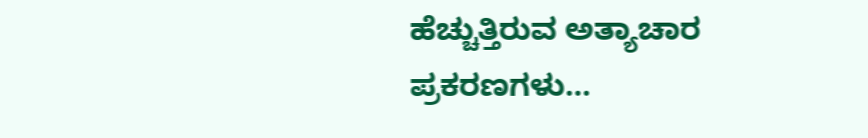ಹೆಚ್ಚುತ್ತಿರುವ ಅತ್ಯಾಚಾರ ಪ್ರಕರಣಗಳು…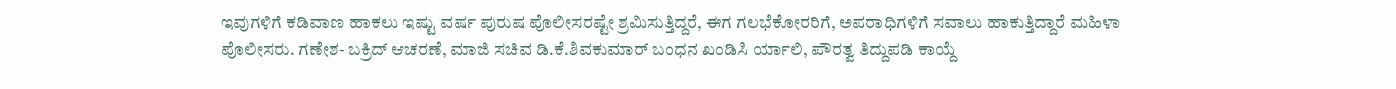ಇವುಗಳಿಗೆ ಕಡಿವಾಣ ಹಾಕಲು ಇಷ್ಟು ವರ್ಷ ಪುರುಷ ಪೊಲೀಸರಷ್ಟೇ ಶ್ರಮಿಸುತ್ತಿದ್ದರೆ, ಈಗ ಗಲಭೆಕೋರರಿಗೆ, ಅಪರಾಧಿಗಳಿಗೆ ಸವಾಲು ಹಾಕುತ್ತಿದ್ದಾರೆ ಮಹಿಳಾ ಪೊಲೀಸರು. ಗಣೇಶ- ಬಕ್ರಿದ್ ಆಚರಣೆ, ಮಾಜಿ ಸಚಿವ ಡಿ.ಕೆ.ಶಿವಕುಮಾರ್ ಬಂಧನ ಖಂಡಿಸಿ ರ್ಯಾಲಿ, ಪೌರತ್ವ ತಿದ್ದುಪಡಿ ಕಾಯ್ದೆ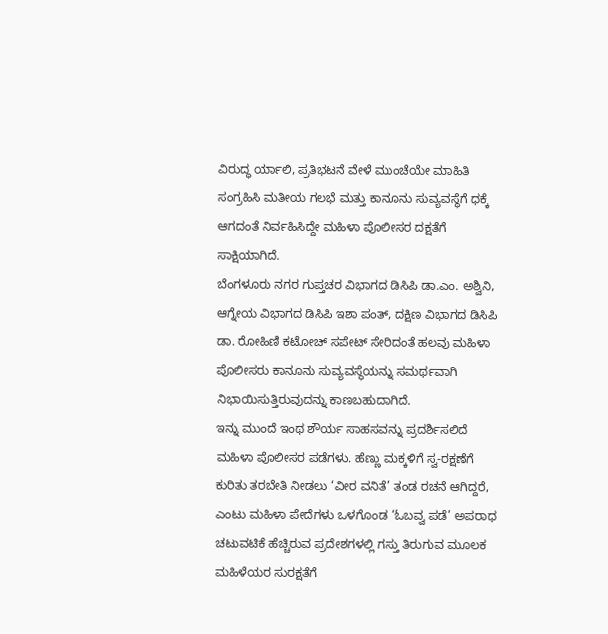ವಿರುದ್ಧ ರ್ಯಾಲಿ, ಪ್ರತಿಭಟನೆ ವೇಳೆ ಮುಂಚೆಯೇ ಮಾಹಿತಿ ಸಂಗ್ರಹಿಸಿ ಮತೀಯ ಗಲಭೆ ಮತ್ತು ಕಾನೂನು ಸುವ್ಯವಸ್ಥೆಗೆ ಧಕ್ಕೆ ಆಗದಂತೆ ನಿರ್ವಹಿಸಿದ್ದೇ ಮಹಿಳಾ ಪೊಲೀಸರ ದಕ್ಷತೆಗೆ ಸಾಕ್ಷಿಯಾಗಿದೆ.
ಬೆಂಗಳೂರು ನಗರ ಗುಪ್ತಚರ ವಿಭಾಗದ ಡಿಸಿಪಿ ಡಾ.ಎಂ. ಅಶ್ವಿನಿ, ಆಗ್ನೇಯ ವಿಭಾಗದ ಡಿಸಿಪಿ ಇಶಾ ಪಂತ್, ದಕ್ಷಿಣ ವಿಭಾಗದ ಡಿಸಿಪಿ ಡಾ. ರೋಹಿಣಿ ಕಟೋಚ್ ಸಪೇಟ್ ಸೇರಿದಂತೆ ಹಲವು ಮಹಿಳಾ ಪೊಲೀಸರು ಕಾನೂನು ಸುವ್ಯವಸ್ಥೆಯನ್ನು ಸಮರ್ಥವಾಗಿ ನಿಭಾಯಿಸುತ್ತಿರುವುದನ್ನು ಕಾಣಬಹುದಾಗಿದೆ.
ಇನ್ನು ಮುಂದೆ ಇಂಥ ಶೌರ್ಯ ಸಾಹಸವನ್ನು ಪ್ರದರ್ಶಿಸಲಿದೆ ಮಹಿಳಾ ಪೊಲೀಸರ ಪಡೆಗಳು. ಹೆಣ್ಣು ಮಕ್ಕಳಿಗೆ ಸ್ವ-ರಕ್ಷಣೆಗೆ ಕುರಿತು ತರಬೇತಿ ನೀಡಲು ‘ವೀರ ವನಿತೆ’ ತಂಡ ರಚನೆ ಆಗಿದ್ದರೆ, ಎಂಟು ಮಹಿಳಾ ಪೇದೆಗಳು ಒಳಗೊಂಡ ‘ಓಬವ್ವ ಪಡೆ’ ಅಪರಾಧ ಚಟುವಟಿಕೆ ಹೆಚ್ಚಿರುವ ಪ್ರದೇಶಗಳಲ್ಲಿ ಗಸ್ತು ತಿರುಗುವ ಮೂಲಕ ಮಹಿಳೆಯರ ಸುರಕ್ಷತೆಗೆ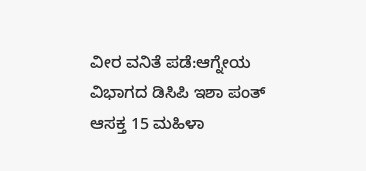ವೀರ ವನಿತೆ ಪಡೆ:ಆಗ್ನೇಯ ವಿಭಾಗದ ಡಿಸಿಪಿ ಇಶಾ ಪಂತ್ ಆಸಕ್ತ 15 ಮಹಿಳಾ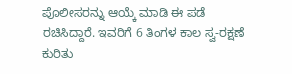ಪೊಲೀಸರನ್ನು ಆಯ್ಕೆ ಮಾಡಿ ಈ ಪಡೆ ರಚಿಸಿದ್ದಾರೆ. ಇವರಿಗೆ 6 ತಿಂಗಳ ಕಾಲ ಸ್ವ-ರಕ್ಷಣೆ ಕುರಿತು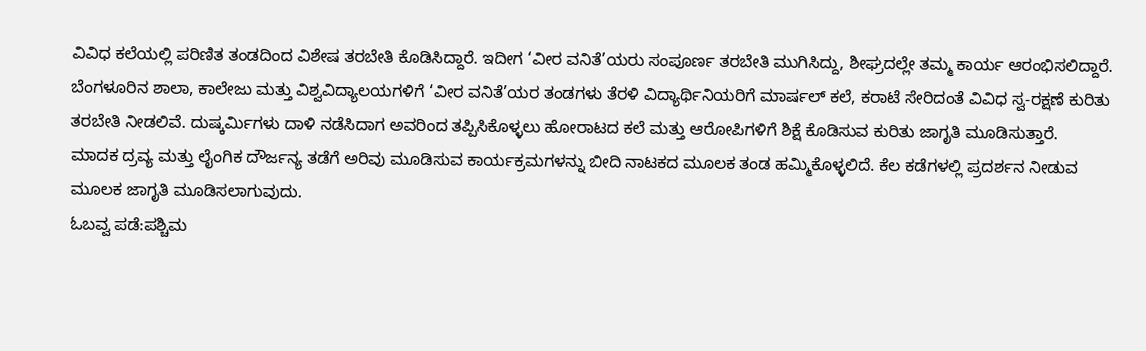ವಿವಿಧ ಕಲೆಯಲ್ಲಿ ಪರಿಣಿತ ತಂಡದಿಂದ ವಿಶೇಷ ತರಬೇತಿ ಕೊಡಿಸಿದ್ದಾರೆ. ಇದೀಗ ‘ವೀರ ವನಿತೆ’ಯರು ಸಂಪೂರ್ಣ ತರಬೇತಿ ಮುಗಿಸಿದ್ದು, ಶೀಘ್ರದಲ್ಲೇ ತಮ್ಮ ಕಾರ್ಯ ಆರಂಭಿಸಲಿದ್ದಾರೆ.
ಬೆಂಗಳೂರಿನ ಶಾಲಾ, ಕಾಲೇಜು ಮತ್ತು ವಿಶ್ವವಿದ್ಯಾಲಯಗಳಿಗೆ ‘ವೀರ ವನಿತೆ’ಯರ ತಂಡಗಳು ತೆರಳಿ ವಿದ್ಯಾರ್ಥಿನಿಯರಿಗೆ ಮಾರ್ಷಲ್ ಕಲೆ, ಕರಾಟೆ ಸೇರಿದಂತೆ ವಿವಿಧ ಸ್ವ-ರಕ್ಷಣೆ ಕುರಿತು ತರಬೇತಿ ನೀಡಲಿವೆ. ದುಷ್ಕರ್ವಿುಗಳು ದಾಳಿ ನಡೆಸಿದಾಗ ಅವರಿಂದ ತಪ್ಪಿಸಿಕೊಳ್ಳಲು ಹೋರಾಟದ ಕಲೆ ಮತ್ತು ಆರೋಪಿಗಳಿಗೆ ಶಿಕ್ಷೆ ಕೊಡಿಸುವ ಕುರಿತು ಜಾಗೃತಿ ಮೂಡಿಸುತ್ತಾರೆ.
ಮಾದಕ ದ್ರವ್ಯ ಮತ್ತು ಲೈಂಗಿಕ ದೌರ್ಜನ್ಯ ತಡೆಗೆ ಅರಿವು ಮೂಡಿಸುವ ಕಾರ್ಯಕ್ರಮಗಳನ್ನು ಬೀದಿ ನಾಟಕದ ಮೂಲಕ ತಂಡ ಹಮ್ಮಿಕೊಳ್ಳಲಿದೆ. ಕೆಲ ಕಡೆಗಳಲ್ಲಿ ಪ್ರದರ್ಶನ ನೀಡುವ ಮೂಲಕ ಜಾಗೃತಿ ಮೂಡಿಸಲಾಗುವುದು.
ಓಬವ್ವ ಪಡೆ:ಪಶ್ಚಿಮ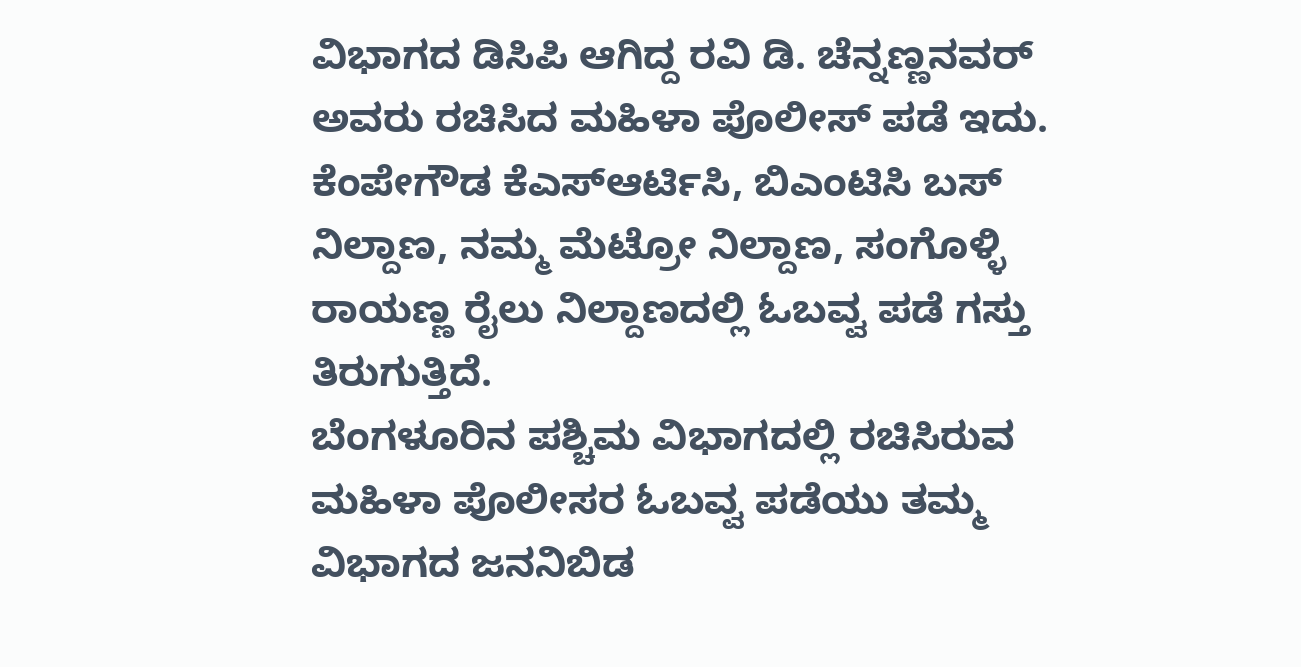ವಿಭಾಗದ ಡಿಸಿಪಿ ಆಗಿದ್ದ ರವಿ ಡಿ. ಚೆನ್ನಣ್ಣನವರ್ ಅವರು ರಚಿಸಿದ ಮಹಿಳಾ ಪೊಲೀಸ್ ಪಡೆ ಇದು. ಕೆಂಪೇಗೌಡ ಕೆಎಸ್ಆರ್ಟಿಸಿ, ಬಿಎಂಟಿಸಿ ಬಸ್ ನಿಲ್ದಾಣ, ನಮ್ಮ ಮೆಟ್ರೋ ನಿಲ್ದಾಣ, ಸಂಗೊಳ್ಳಿ ರಾಯಣ್ಣ ರೈಲು ನಿಲ್ದಾಣದಲ್ಲಿ ಓಬವ್ವ ಪಡೆ ಗಸ್ತು ತಿರುಗುತ್ತಿದೆ.
ಬೆಂಗಳೂರಿನ ಪಶ್ಚಿಮ ವಿಭಾಗದಲ್ಲಿ ರಚಿಸಿರುವ ಮಹಿಳಾ ಪೊಲೀಸರ ಓಬವ್ವ ಪಡೆಯು ತಮ್ಮ ವಿಭಾಗದ ಜನನಿಬಿಡ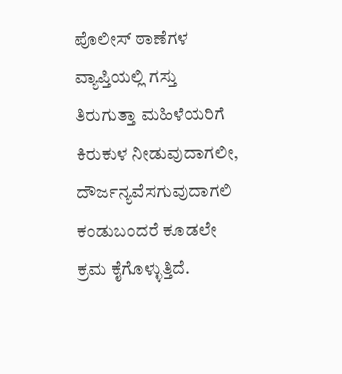ಪೊಲೀಸ್ ಠಾಣೆಗಳ ವ್ಯಾಪ್ತಿಯಲ್ಲಿ ಗಸ್ತು ತಿರುಗುತ್ತಾ ಮಹಿಳೆಯರಿಗೆ ಕಿರುಕುಳ ನೀಡುವುದಾಗಲೀ, ದೌರ್ಜನ್ಯವೆಸಗುವುದಾಗಲಿ ಕಂಡುಬಂದರೆ ಕೂಡಲೇ ಕ್ರಮ ಕೈಗೊಳ್ಳುತ್ತಿದೆ.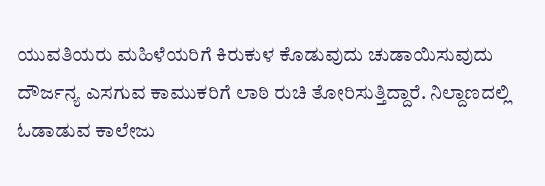ಯುವತಿಯರು ಮಹಿಳೆಯರಿಗೆ ಕಿರುಕುಳ ಕೊಡುವುದು ಚುಡಾಯಿಸುವುದು ದೌರ್ಜನ್ಯ ಎಸಗುವ ಕಾಮುಕರಿಗೆ ಲಾಠಿ ರುಚಿ ತೋರಿಸುತ್ತಿದ್ದಾರೆ. ನಿಲ್ದಾಣದಲ್ಲಿ ಓಡಾಡುವ ಕಾಲೇಜು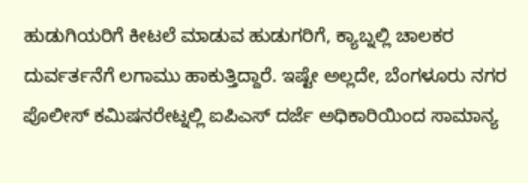ಹುಡುಗಿಯರಿಗೆ ಕೀಟಲೆ ಮಾಡುವ ಹುಡುಗರಿಗೆ, ಕ್ಯಾಬ್ನಲ್ಲಿ ಚಾಲಕರ ದುರ್ವರ್ತನೆಗೆ ಲಗಾಮು ಹಾಕುತ್ತಿದ್ದಾರೆ. ಇಷ್ಟೇ ಅಲ್ಲದೇ, ಬೆಂಗಳೂರು ನಗರ ಪೊಲೀಸ್ ಕಮಿಷನರೇಟ್ನಲ್ಲಿ ಐಪಿಎಸ್ ದರ್ಜೆ ಅಧಿಕಾರಿಯಿಂದ ಸಾಮಾನ್ಯ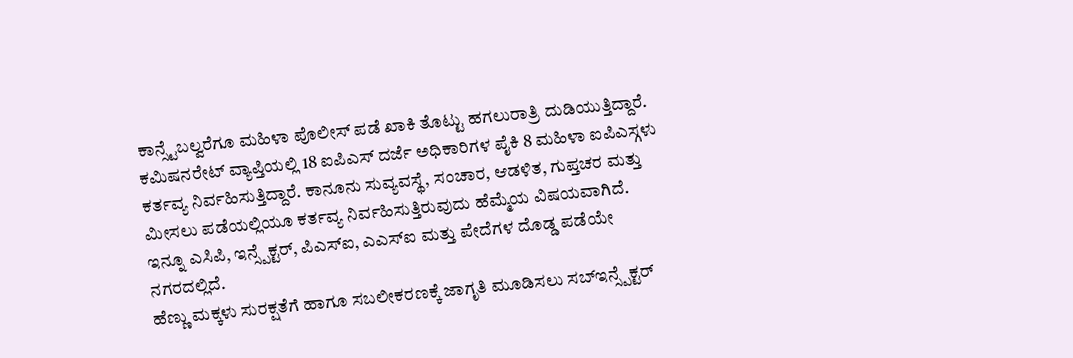ಕಾನ್ಸ್ಟೆಬಲ್ವರೆಗೂ ಮಹಿಳಾ ಪೊಲೀಸ್ ಪಡೆ ಖಾಕಿ ತೊಟ್ಟು ಹಗಲುರಾತ್ರಿ ದುಡಿಯುತ್ತಿದ್ದಾರೆ. ಕಮಿಷನರೇಟ್ ವ್ಯಾಪ್ತಿಯಲ್ಲಿ 18 ಐಪಿಎಸ್ ದರ್ಜೆ ಅಧಿಕಾರಿಗಳ ಪೈಕಿ 8 ಮಹಿಳಾ ಐಪಿಎಸ್ಗಳು ಕರ್ತವ್ಯ ನಿರ್ವಹಿಸುತ್ತಿದ್ದಾರೆ. ಕಾನೂನು ಸುವ್ಯವಸ್ಥೆ, ಸಂಚಾರ, ಆಡಳಿತ, ಗುಪ್ತಚರ ಮತ್ತು ಮೀಸಲು ಪಡೆಯಲ್ಲಿಯೂ ಕರ್ತವ್ಯ ನಿರ್ವಹಿಸುತ್ತಿರುವುದು ಹೆಮ್ಮೆಯ ವಿಷಯವಾಗಿದೆ. ಇನ್ನೂ ಎಸಿಪಿ, ಇನ್ಸ್ಪೆಕ್ಟರ್, ಪಿಎಸ್ಐ, ಎಎಸ್ಐ ಮತ್ತು ಪೇದೆಗಳ ದೊಡ್ಡ ಪಡೆಯೇ ನಗರದಲ್ಲಿದೆ.
ಹೆಣ್ಣು ಮಕ್ಕಳು ಸುರಕ್ಷತೆಗೆ ಹಾಗೂ ಸಬಲೀಕರಣಕ್ಕೆ ಜಾಗೃತಿ ಮೂಡಿಸಲು ಸಬ್ಇನ್ಸ್ಪೆಕ್ಟರ್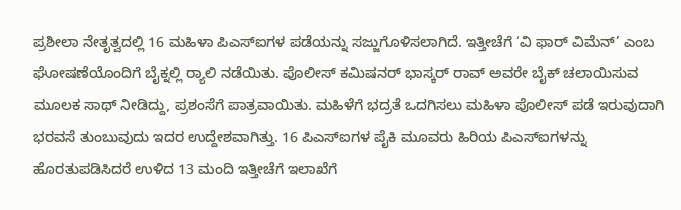ಪ್ರಶೀಲಾ ನೇತೃತ್ವದಲ್ಲಿ 16 ಮಹಿಳಾ ಪಿಎಸ್ಐಗಳ ಪಡೆಯನ್ನು ಸಜ್ಜುಗೊಳಿಸಲಾಗಿದೆ. ಇತ್ತೀಚೆಗೆ ‘ವಿ ಫಾರ್ ವಿಮೆನ್’ ಎಂಬ ಘೋಷಣೆಯೊಂದಿಗೆ ಬೈಕ್ನಲ್ಲಿ ರ‍್ಯಾಲಿ ನಡೆಯಿತು. ಪೊಲೀಸ್ ಕಮಿಷನರ್ ಭಾಸ್ಕರ್ ರಾವ್ ಅವರೇ ಬೈಕ್ ಚಲಾಯಿಸುವ ಮೂಲಕ ಸಾಥ್ ನೀಡಿದ್ದು, ಪ್ರಶಂಸೆಗೆ ಪಾತ್ರವಾಯಿತು. ಮಹಿಳೆಗೆ ಭದ್ರತೆ ಒದಗಿಸಲು ಮಹಿಳಾ ಪೊಲೀಸ್ ಪಡೆ ಇರುವುದಾಗಿ ಭರವಸೆ ತುಂಬುವುದು ಇದರ ಉದ್ದೇಶವಾಗಿತ್ತು. 16 ಪಿಎಸ್ಐಗಳ ಪೈಕಿ ಮೂವರು ಹಿರಿಯ ಪಿಎಸ್ಐಗಳನ್ನು ಹೊರತುಪಡಿಸಿದರೆ ಉಳಿದ 13 ಮಂದಿ ಇತ್ತೀಚೆಗೆ ಇಲಾಖೆಗೆ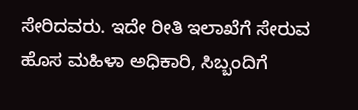ಸೇರಿದವರು. ಇದೇ ರೀತಿ ಇಲಾಖೆಗೆ ಸೇರುವ ಹೊಸ ಮಹಿಳಾ ಅಧಿಕಾರಿ, ಸಿಬ್ಬಂದಿಗೆ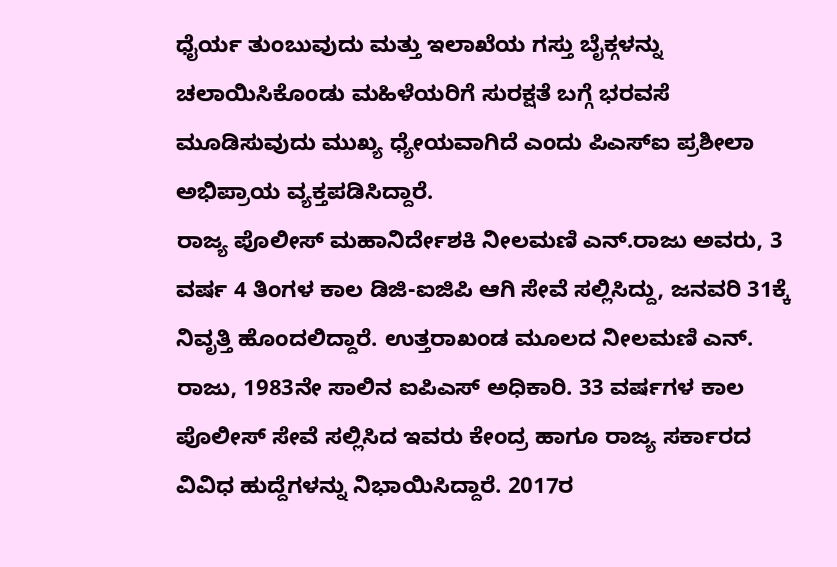ಧೈರ್ಯ ತುಂಬುವುದು ಮತ್ತು ಇಲಾಖೆಯ ಗಸ್ತು ಬೈಕ್ಗಳನ್ನು ಚಲಾಯಿಸಿಕೊಂಡು ಮಹಿಳೆಯರಿಗೆ ಸುರಕ್ಷತೆ ಬಗ್ಗೆ ಭರವಸೆ ಮೂಡಿಸುವುದು ಮುಖ್ಯ ಧ್ಯೇಯವಾಗಿದೆ ಎಂದು ಪಿಎಸ್ಐ ಪ್ರಶೀಲಾ ಅಭಿಪ್ರಾಯ ವ್ಯಕ್ತಪಡಿಸಿದ್ದಾರೆ.
ರಾಜ್ಯ ಪೊಲೀಸ್ ಮಹಾನಿರ್ದೇಶಕಿ ನೀಲಮಣಿ ಎನ್.ರಾಜು ಅವರು, 3 ವರ್ಷ 4 ತಿಂಗಳ ಕಾಲ ಡಿಜಿ-ಐಜಿಪಿ ಆಗಿ ಸೇವೆ ಸಲ್ಲಿಸಿದ್ದು, ಜನವರಿ 31ಕ್ಕೆ ನಿವೃತ್ತಿ ಹೊಂದಲಿದ್ದಾರೆ. ಉತ್ತರಾಖಂಡ ಮೂಲದ ನೀಲಮಣಿ ಎನ್. ರಾಜು, 1983ನೇ ಸಾಲಿನ ಐಪಿಎಸ್ ಅಧಿಕಾರಿ. 33 ವರ್ಷಗಳ ಕಾಲ ಪೊಲೀಸ್ ಸೇವೆ ಸಲ್ಲಿಸಿದ ಇವರು ಕೇಂದ್ರ ಹಾಗೂ ರಾಜ್ಯ ಸರ್ಕಾರದ ವಿವಿಧ ಹುದ್ದೆಗಳನ್ನು ನಿಭಾಯಿಸಿದ್ದಾರೆ. 2017ರ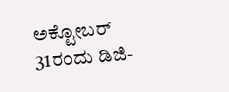ಅಕ್ಟೋಬರ್ 31ರಂದು ಡಿಜಿ-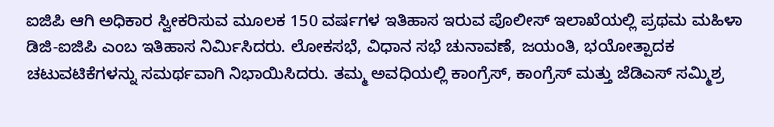ಐಜಿಪಿ ಆಗಿ ಅಧಿಕಾರ ಸ್ವೀಕರಿಸುವ ಮೂಲಕ 150 ವರ್ಷಗಳ ಇತಿಹಾಸ ಇರುವ ಪೊಲೀಸ್ ಇಲಾಖೆಯಲ್ಲಿ ಪ್ರಥಮ ಮಹಿಳಾ ಡಿಜಿ-ಐಜಿಪಿ ಎಂಬ ಇತಿಹಾಸ ನಿರ್ವಿುಸಿದರು. ಲೋಕಸಭೆ, ವಿಧಾನ ಸಭೆ ಚುನಾವಣೆ, ಜಯಂತಿ, ಭಯೋತ್ಪಾದಕ ಚಟುವಟಿಕೆಗಳನ್ನು ಸಮರ್ಥವಾಗಿ ನಿಭಾಯಿಸಿದರು. ತಮ್ಮ ಅವಧಿಯಲ್ಲಿ ಕಾಂಗ್ರೆಸ್, ಕಾಂಗ್ರೆಸ್ ಮತ್ತು ಜೆಡಿಎಸ್ ಸಮ್ಮಿಶ್ರ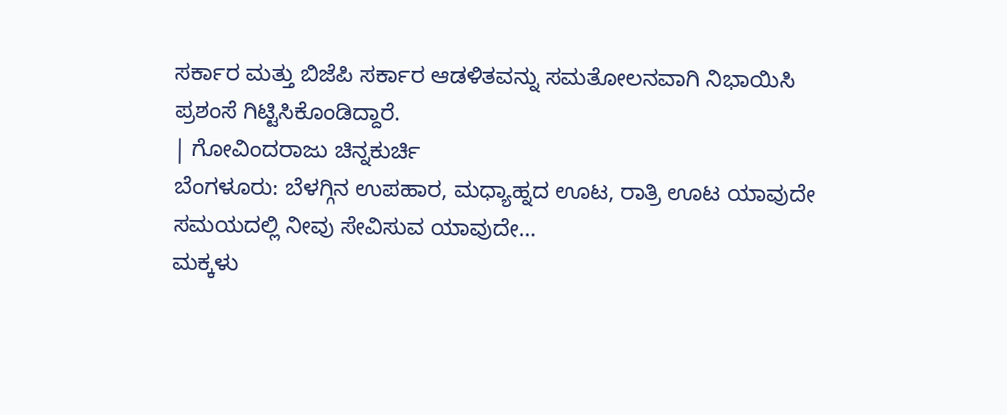ಸರ್ಕಾರ ಮತ್ತು ಬಿಜೆಪಿ ಸರ್ಕಾರ ಆಡಳಿತವನ್ನು ಸಮತೋಲನವಾಗಿ ನಿಭಾಯಿಸಿ ಪ್ರಶಂಸೆ ಗಿಟ್ಟಿಸಿಕೊಂಡಿದ್ದಾರೆ.
| ಗೋವಿಂದರಾಜು ಚಿನ್ನಕುರ್ಚಿ
ಬೆಂಗಳೂರು: ಬೆಳಗ್ಗಿನ ಉಪಹಾರ, ಮಧ್ಯಾಹ್ನದ ಊಟ, ರಾತ್ರಿ ಊಟ ಯಾವುದೇ ಸಮಯದಲ್ಲಿ ನೀವು ಸೇವಿಸುವ ಯಾವುದೇ…
ಮಕ್ಕಳು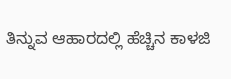ತಿನ್ನುವ ಆಹಾರದಲ್ಲಿ ಹೆಚ್ಚಿನ ಕಾಳಜಿ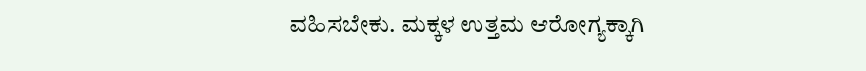ವಹಿಸಬೇಕು. ಮಕ್ಕಳ ಉತ್ತಮ ಆರೋಗ್ಯಕ್ಕಾಗಿ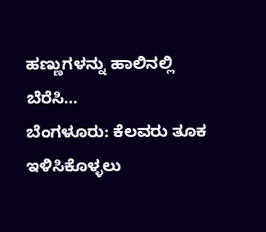ಹಣ್ಣುಗಳನ್ನು ಹಾಲಿನಲ್ಲಿ ಬೆರೆಸಿ…
ಬೆಂಗಳೂರು: ಕೆಲವರು ತೂಕ ಇಳಿಸಿಕೊಳ್ಳಲು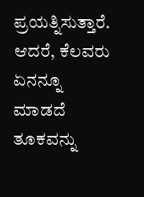ಪ್ರಯತ್ನಿಸುತ್ತಾರೆ. ಆದರೆ, ಕೆಲವರು ಏನನ್ನೂ ಮಾಡದೆ ತೂಕವನ್ನು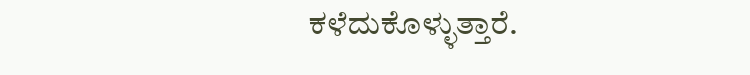ಕಳೆದುಕೊಳ್ಳುತ್ತಾರೆ.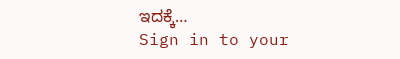ಇದಕ್ಕೆ…
Sign in to your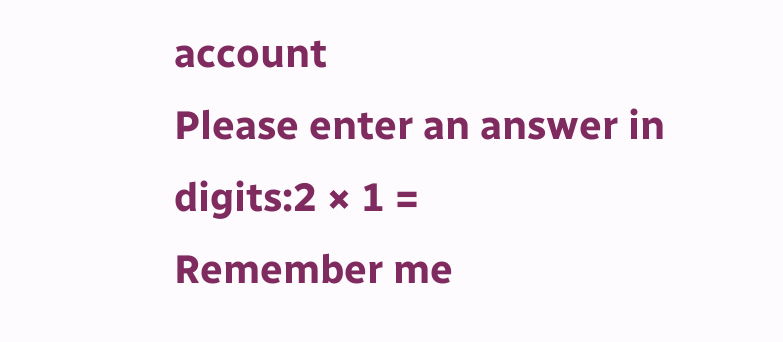account
Please enter an answer in digits:2 × 1 =
Remember me